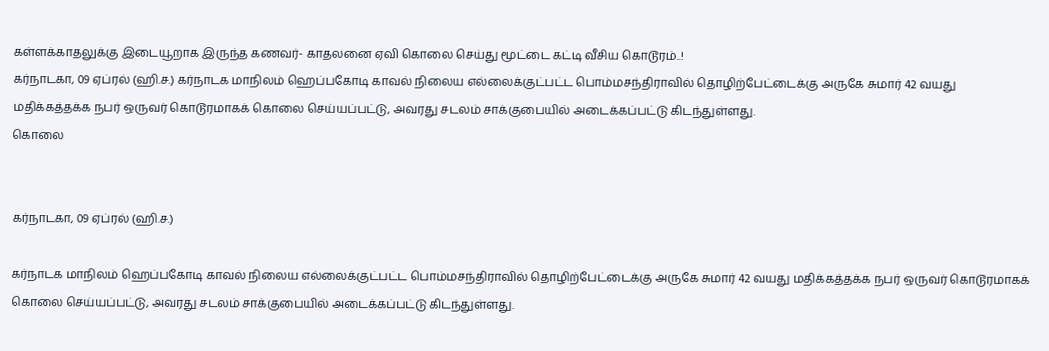கள்ளக்காதலுக்கு இடையூறாக இருந்த கணவர்- காதலனை ஏவி கொலை செய்து மூட்டை கட்டி வீசிய கொடூரம்..!
கர்நாடகா, 09 ஏப்ரல் (ஹி.ச.) கர்நாடக மாநிலம் ஹெப்பகோடி காவல் நிலைய எல்லைக்குட்பட்ட பொம்மசந்திராவில் தொழிற்பேட்டைக்கு அருகே சுமார் 42 வயது மதிக்கத்தக்க நபர் ஒருவர் கொடூரமாகக் கொலை செய்யப்பட்டு, அவரது சடலம் சாக்குபையில் அடைக்கப்பட்டு கிடந்துள்ளது.
கொலை


கர்நாடகா, 09 ஏப்ரல் (ஹி.ச.)

கர்நாடக மாநிலம் ஹெப்பகோடி காவல் நிலைய எல்லைக்குட்பட்ட பொம்மசந்திராவில் தொழிற்பேட்டைக்கு அருகே சுமார் 42 வயது மதிக்கத்தக்க நபர் ஒருவர் கொடூரமாகக் கொலை செய்யப்பட்டு, அவரது சடலம் சாக்குபையில் அடைக்கப்பட்டு கிடந்துள்ளது.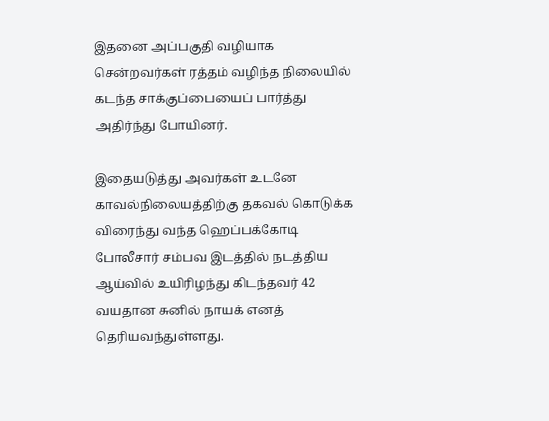இதனை அப்பகுதி வழியாக சென்றவர்கள் ரத்தம் வழிந்த நிலையில் கடந்த சாக்குப்பையைப் பார்த்து அதிர்ந்து போயினர்.

இதையடுத்து அவர்கள் உடனே காவல்நிலையத்திற்கு தகவல் கொடுக்க விரைந்து வந்த ஹெப்பக்கோடி போலீசார் சம்பவ இடத்தில் நடத்திய ஆய்வில் உயிரிழந்து கிடந்தவர் 42 வயதான சுனில் நாயக் எனத் தெரியவந்துள்ளது.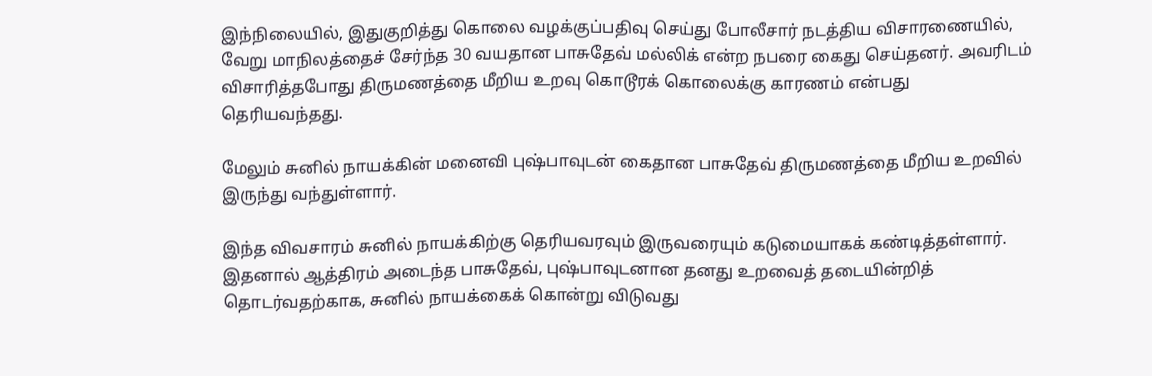இந்நிலையில், இதுகுறித்து கொலை வழக்குப்பதிவு செய்து போலீசார் நடத்திய விசாரணையில், வேறு மாநிலத்தைச் சேர்ந்த 30 வயதான பாசுதேவ் மல்லிக் என்ற நபரை கைது செய்தனர். அவரிடம் விசாரித்தபோது திருமணத்தை மீறிய உறவு கொடூரக் கொலைக்கு காரணம் என்பது தெரியவந்தது.

மேலும் சுனில் நாயக்கின் மனைவி புஷ்பாவுடன் கைதான பாசுதேவ் திருமணத்தை மீறிய உறவில் இருந்து வந்துள்ளார்.

இந்த விவசாரம் சுனில் நாயக்கிற்கு தெரியவரவும் இருவரையும் கடுமையாகக் கண்டித்தள்ளார். இதனால் ஆத்திரம் அடைந்த பாசுதேவ், புஷ்பாவுடனான தனது உறவைத் தடையின்றித் தொடர்வதற்காக, சுனில் நாயக்கைக் கொன்று விடுவது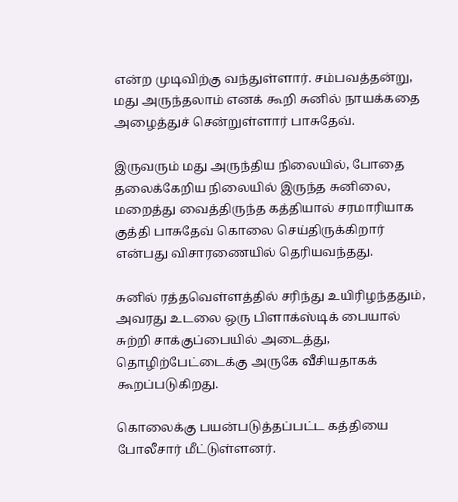என்ற முடிவிற்கு வந்துள்ளார். சம்பவத்தன்று, மது அருந்தலாம் எனக் கூறி சுனில் நாயக்கதை அழைத்துச் சென்றுள்ளார் பாசுதேவ்.

இருவரும் மது அருந்திய நிலையில், போதை தலைக்கேறிய நிலையில் இருந்த சுனிலை, மறைத்து வைத்திருந்த கத்தியால் சரமாரியாக குத்தி பாசுதேவ் கொலை செய்திருக்கிறார் என்பது விசாரணையில் தெரியவந்தது.

சுனில் ரத்தவெள்ளத்தில் சரிந்து உயிரிழந்ததும், அவரது உடலை ஒரு பிளாக்ஸ்டிக் பையால் சுற்றி சாக்குப்பையில் அடைத்து, தொழிற்பேட்டைக்கு அருகே வீசியதாகக் கூறப்படுகிறது.

கொலைக்கு பயன்படுத்தப்பட்ட கத்தியை போலீசார் மீட்டுள்ளனர்.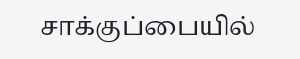சாக்குப்பையில்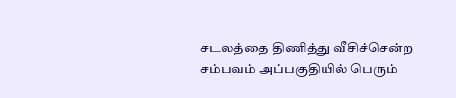சடலத்தை திணித்து வீசிச்சென்ற சம்பவம் அப்பகுதியில் பெரும்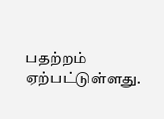பதற்றம் ஏற்பட்டுள்ளது.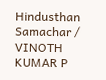Hindusthan Samachar / VINOTH KUMAR P